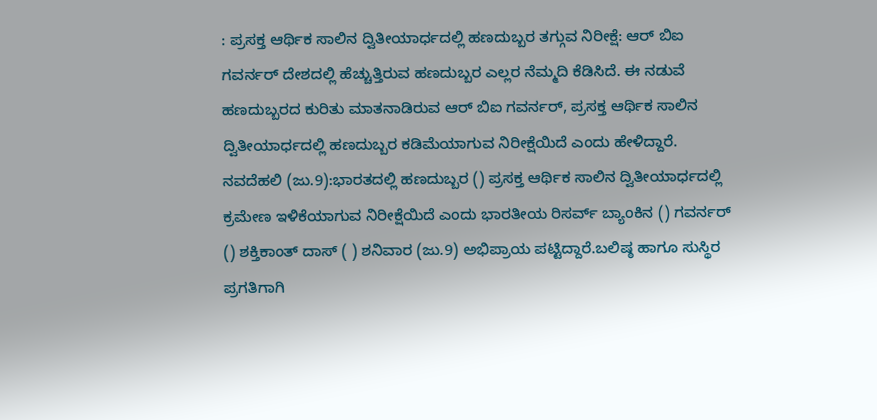: ಪ್ರಸಕ್ತ ಆರ್ಥಿಕ ಸಾಲಿನ ದ್ವಿತೀಯಾರ್ಧದಲ್ಲಿ ಹಣದುಬ್ಬರ ತಗ್ಗುವ ನಿರೀಕ್ಷೆ: ಆರ್ ಬಿಐ ಗವರ್ನರ್ ದೇಶದಲ್ಲಿ ಹೆಚ್ಚುತ್ತಿರುವ ಹಣದುಬ್ಬರ ಎಲ್ಲರ ನೆಮ್ಮದಿ ಕೆಡಿಸಿದೆ. ಈ ನಡುವೆ ಹಣದುಬ್ಬರದ ಕುರಿತು ಮಾತನಾಡಿರುವ ಆರ್ ಬಿಐ ಗವರ್ನರ್, ಪ್ರಸಕ್ತ ಆರ್ಥಿಕ ಸಾಲಿನ ದ್ವಿತೀಯಾರ್ಧದಲ್ಲಿ ಹಣದುಬ್ಬರ ಕಡಿಮೆಯಾಗುವ ನಿರೀಕ್ಷೆಯಿದೆ ಎಂದು ಹೇಳಿದ್ದಾರೆ. ನವದೆಹಲಿ (ಜು.9):ಭಾರತದಲ್ಲಿ ಹಣದುಬ್ಬರ () ಪ್ರಸಕ್ತ ಆರ್ಥಿಕ ಸಾಲಿನ ದ್ವಿತೀಯಾರ್ಧದಲ್ಲಿ ಕ್ರಮೇಣ ಇಳಿಕೆಯಾಗುವ ನಿರೀಕ್ಷೆಯಿದೆ ಎಂದು ಭಾರತೀಯ ರಿಸರ್ವ್ ಬ್ಯಾಂಕಿನ () ಗವರ್ನರ್ () ಶಕ್ತಿಕಾಂತ್ ದಾಸ್ ( ) ಶನಿವಾರ (ಜು.9) ಅಭಿಪ್ರಾಯ ಪಟ್ಟಿದ್ದಾರೆ.ಬಲಿಷ್ಠ ಹಾಗೂ ಸುಸ್ಥಿರ ಪ್ರಗತಿಗಾಗಿ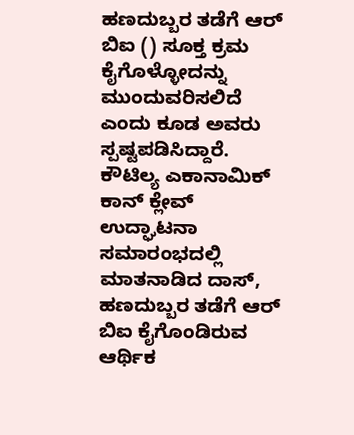ಹಣದುಬ್ಬರ ತಡೆಗೆ ಆರ್ ಬಿಐ () ಸೂಕ್ತ ಕ್ರಮ ಕೈಗೊಳ್ಳೋದನ್ನು ಮುಂದುವರಿಸಲಿದೆ ಎಂದು ಕೂಡ ಅವರು ಸ್ಪಷ್ಟಪಡಿಸಿದ್ದಾರೆ. ಕೌಟಿಲ್ಯ ಎಕಾನಾಮಿಕ್ ಕಾನ್ ಕ್ಲೇವ್ ಉದ್ಘಾಟನಾ ಸಮಾರಂಭದಲ್ಲಿ ಮಾತನಾಡಿದ ದಾಸ್, ಹಣದುಬ್ಬರ ತಡೆಗೆ ಆರ್ ಬಿಐ ಕೈಗೊಂಡಿರುವ ಆರ್ಥಿಕ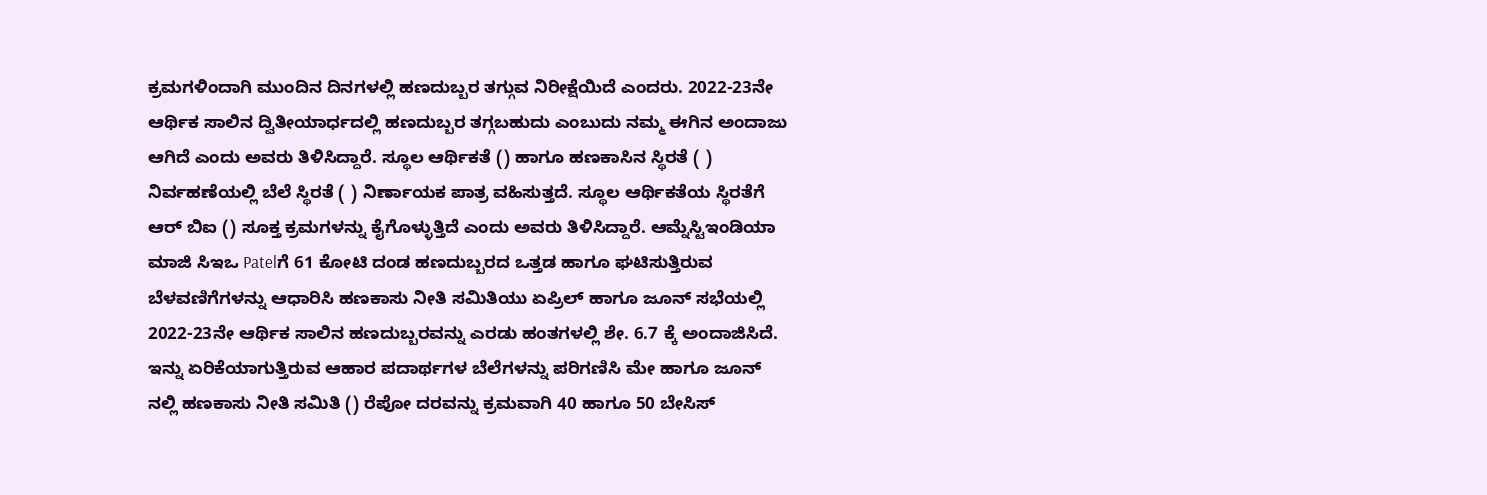ಕ್ರಮಗಳಿಂದಾಗಿ ಮುಂದಿನ ದಿನಗಳಲ್ಲಿ ಹಣದುಬ್ಬರ ತಗ್ಗುವ ನಿರೀಕ್ಷೆಯಿದೆ ಎಂದರು. 2022-23ನೇ ಆರ್ಥಿಕ ಸಾಲಿನ ದ್ವಿತೀಯಾರ್ಧದಲ್ಲಿ ಹಣದುಬ್ಬರ ತಗ್ಗಬಹುದು ಎಂಬುದು ನಮ್ಮ ಈಗಿನ ಅಂದಾಜು ಆಗಿದೆ ಎಂದು ಅವರು ತಿಳಿಸಿದ್ದಾರೆ. ಸ್ಥೂಲ ಆರ್ಥಿಕತೆ () ಹಾಗೂ ಹಣಕಾಸಿನ ಸ್ಥಿರತೆ ( ) ನಿರ್ವಹಣೆಯಲ್ಲಿ ಬೆಲೆ ಸ್ಥಿರತೆ ( ) ನಿರ್ಣಾಯಕ ಪಾತ್ರ ವಹಿಸುತ್ತದೆ. ಸ್ಥೂಲ ಆರ್ಥಿಕತೆಯ ಸ್ಥಿರತೆಗೆ ಆರ್ ಬಿಐ () ಸೂಕ್ತ ಕ್ರಮಗಳನ್ನು ಕೈಗೊಳ್ಳುತ್ತಿದೆ ಎಂದು ಅವರು ತಿಳಿಸಿದ್ದಾರೆ. ಆಮ್ನೆಸ್ಟಿಇಂಡಿಯಾ ಮಾಜಿ ಸಿಇಒ Patelಗೆ 61 ಕೋಟಿ ದಂಡ ಹಣದುಬ್ಬರದ ಒತ್ತಡ ಹಾಗೂ ಘಟಿಸುತ್ತಿರುವ ಬೆಳವಣಿಗೆಗಳನ್ನು ಆಧಾರಿಸಿ ಹಣಕಾಸು ನೀತಿ ಸಮಿತಿಯು ಏಪ್ರಿಲ್ ಹಾಗೂ ಜೂನ್ ಸಭೆಯಲ್ಲಿ 2022-23ನೇ ಆರ್ಥಿಕ ಸಾಲಿನ ಹಣದುಬ್ಬರವನ್ನು ಎರಡು ಹಂತಗಳಲ್ಲಿ ಶೇ. 6.7 ಕ್ಕೆ ಅಂದಾಜಿಸಿದೆ. ಇನ್ನು ಏರಿಕೆಯಾಗುತ್ತಿರುವ ಆಹಾರ ಪದಾರ್ಥಗಳ ಬೆಲೆಗಳನ್ನು ಪರಿಗಣಿಸಿ ಮೇ ಹಾಗೂ ಜೂನ್ ನಲ್ಲಿ ಹಣಕಾಸು ನೀತಿ ಸಮಿತಿ () ರೆಪೋ ದರವನ್ನು ಕ್ರಮವಾಗಿ 40 ಹಾಗೂ 50 ಬೇಸಿಸ್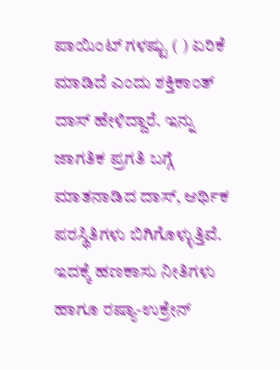ಪಾಯಿಂಟ್ ಗಳಷ್ಟು ( ) ಏರಿಕೆ ಮಾಡಿದೆ ಎಂದು ಶಕ್ತಿಕಾಂತ್ ದಾಸ್ ಹೇಳಿದ್ದಾರೆ. ಇನ್ನು ಜಾಗತಿಕ ಪ್ರಗತಿ ಬಗ್ಗೆ ಮಾತನಾಡಿದ ದಾಸ್, ಆರ್ಥಿಕ ಪರಸ್ಥಿತಿಗಳು ಬಿಗಿಗೊಳ್ಳುತ್ತಿವೆ. ಇದಕ್ಕೆ ಹಣಕಾಸು ನೀತಿಗಳು ಹಾಗೂ ರಷ್ಯಾ-ಉಕ್ರೇನ್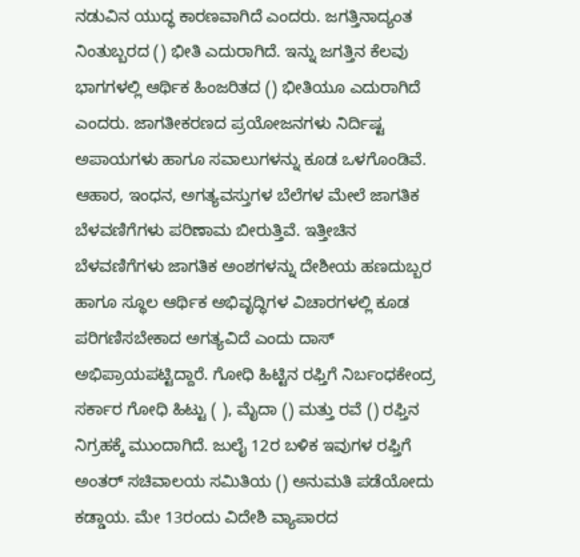ನಡುವಿನ ಯುದ್ಧ ಕಾರಣವಾಗಿದೆ ಎಂದರು. ಜಗತ್ತಿನಾದ್ಯಂತ ನಿಂತುಬ್ಬರದ () ಭೀತಿ ಎದುರಾಗಿದೆ. ಇನ್ನು ಜಗತ್ತಿನ ಕೆಲವು ಭಾಗಗಳಲ್ಲಿ ಆರ್ಥಿಕ ಹಿಂಜರಿತದ () ಭೀತಿಯೂ ಎದುರಾಗಿದೆ ಎಂದರು. ಜಾಗತೀಕರಣದ ಪ್ರಯೋಜನಗಳು ನಿರ್ದಿಷ್ಟ ಅಪಾಯಗಳು ಹಾಗೂ ಸವಾಲುಗಳನ್ನು ಕೂಡ ಒಳಗೊಂಡಿವೆ. ಆಹಾರ, ಇಂಧನ, ಅಗತ್ಯವಸ್ತುಗಳ ಬೆಲೆಗಳ ಮೇಲೆ ಜಾಗತಿಕ ಬೆಳವಣಿಗೆಗಳು ಪರಿಣಾಮ ಬೀರುತ್ತಿವೆ. ಇತ್ತೀಚಿನ ಬೆಳವಣಿಗೆಗಳು ಜಾಗತಿಕ ಅಂಶಗಳನ್ನು ದೇಶೀಯ ಹಣದುಬ್ಬರ ಹಾಗೂ ಸ್ಥೂಲ ಆರ್ಥಿಕ ಅಭಿವೃದ್ಧಿಗಳ ವಿಚಾರಗಳಲ್ಲಿ ಕೂಡ ಪರಿಗಣಿಸಬೇಕಾದ ಅಗತ್ಯವಿದೆ ಎಂದು ದಾಸ್ ಅಭಿಪ್ರಾಯಪಟ್ಟಿದ್ದಾರೆ. ಗೋಧಿ ಹಿಟ್ಟಿನ ರಫ್ತಿಗೆ ನಿರ್ಬಂಧಕೇಂದ್ರ ಸರ್ಕಾರ ಗೋಧಿ ಹಿಟ್ಟು ( ), ಮೈದಾ () ಮತ್ತು ರವೆ () ರಫ್ತಿನ ನಿಗ್ರಹಕ್ಕೆ ಮುಂದಾಗಿದೆ. ಜುಲೈ 12ರ ಬಳಿಕ ಇವುಗಳ ರಫ್ತಿಗೆ ಅಂತರ್ ಸಚಿವಾಲಯ ಸಮಿತಿಯ () ಅನುಮತಿ ಪಡೆಯೋದು ಕಡ್ಡಾಯ. ಮೇ 13ರಂದು ವಿದೇಶಿ ವ್ಯಾಪಾರದ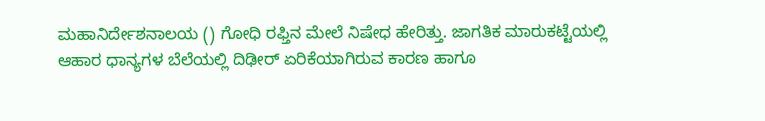ಮಹಾನಿರ್ದೇಶನಾಲಯ () ಗೋಧಿ ರಫ್ತಿನ ಮೇಲೆ ನಿಷೇಧ ಹೇರಿತ್ತು. ಜಾಗತಿಕ ಮಾರುಕಟ್ಟೆಯಲ್ಲಿ ಆಹಾರ ಧಾನ್ಯಗಳ ಬೆಲೆಯಲ್ಲಿ ದಿಢೀರ್ ಏರಿಕೆಯಾಗಿರುವ ಕಾರಣ ಹಾಗೂ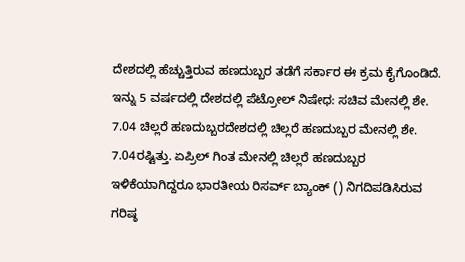ದೇಶದಲ್ಲಿ ಹೆಚ್ಚುತ್ತಿರುವ ಹಣದುಬ್ಬರ ತಡೆಗೆ ಸರ್ಕಾರ ಈ ಕ್ರಮ ಕೈಗೊಂಡಿದೆ. ಇನ್ನು 5 ವರ್ಷದಲ್ಲಿ ದೇಶದಲ್ಲಿ ಪೆಟ್ರೋಲ್‌ ನಿಷೇಧ: ಸಚಿವ ಮೇನಲ್ಲಿ ಶೇ. 7.04 ಚಿಲ್ಲರೆ ಹಣದುಬ್ಬರದೇಶದಲ್ಲಿ ಚಿಲ್ಲರೆ ಹಣದುಬ್ಬರ ಮೇನಲ್ಲಿ ಶೇ. 7.04ರಷ್ಟಿತ್ತು. ಏಪ್ರಿಲ್ ಗಿಂತ ಮೇನಲ್ಲಿ ಚಿಲ್ಲರೆ ಹಣದುಬ್ಬರ ಇಳಿಕೆಯಾಗಿದ್ದರೂ ಭಾರತೀಯ ರಿಸರ್ವ್ ಬ್ಯಾಂಕ್ () ನಿಗದಿಪಡಿಸಿರುವ ಗರಿಷ್ಠ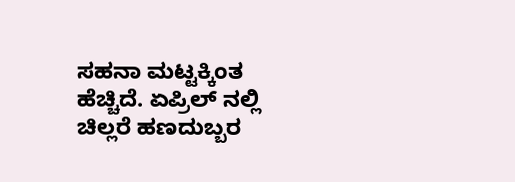ಸಹನಾ ಮಟ್ಟಕ್ಕಿಂತ ಹೆಚ್ಚಿದೆ. ಏಪ್ರಿಲ್ ನಲ್ಲಿ ಚಿಲ್ಲರೆ ಹಣದುಬ್ಬರ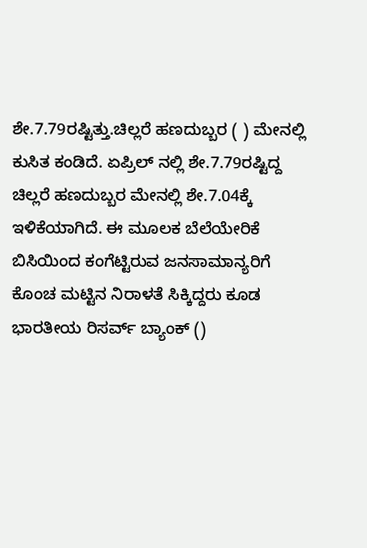ಶೇ.7.79ರಷ್ಟಿತ್ತು.ಚಿಲ್ಲರೆ ಹಣದುಬ್ಬರ ( ) ಮೇನಲ್ಲಿ ಕುಸಿತ ಕಂಡಿದೆ. ಏಪ್ರಿಲ್ ನಲ್ಲಿ ಶೇ.7.79ರಷ್ಟಿದ್ದ ಚಿಲ್ಲರೆ ಹಣದುಬ್ಬರ ಮೇನಲ್ಲಿ ಶೇ.7.04ಕ್ಕೆ ಇಳಿಕೆಯಾಗಿದೆ. ಈ ಮೂಲಕ ಬೆಲೆಯೇರಿಕೆ ಬಿಸಿಯಿಂದ ಕಂಗೆಟ್ಟಿರುವ ಜನಸಾಮಾನ್ಯರಿಗೆ ಕೊಂಚ ಮಟ್ಟಿನ ನಿರಾಳತೆ ಸಿಕ್ಕಿದ್ದರು ಕೂಡ ಭಾರತೀಯ ರಿಸರ್ವ್ ಬ್ಯಾಂಕ್ ()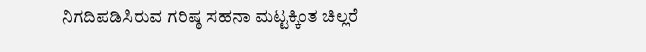ನಿಗದಿಪಡಿಸಿರುವ ಗರಿಷ್ಠ ಸಹನಾ ಮಟ್ಟಕ್ಕಿಂತ ಚಿಲ್ಲರೆ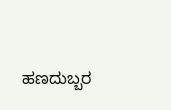ಹಣದುಬ್ಬರ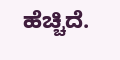ಹೆಚ್ಚಿದೆ.